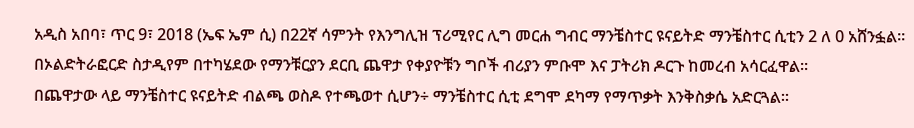አዲስ አበባ፣ ጥር 9፣ 2018 (ኤፍ ኤም ሲ) በ22ኛ ሳምንት የእንግሊዝ ፕሪሚየር ሊግ መርሐ ግብር ማንቼስተር ዩናይትድ ማንቼስተር ሲቲን 2 ለ 0 አሸንፏል።
በኦልድትራፎርድ ስታዲየም በተካሄደው የማንቹርያን ደርቢ ጨዋታ የቀያዮቹን ግቦች ብሪያን ምቡሞ እና ፓትሪክ ዶርጉ ከመረብ አሳርፈዋል።
በጨዋታው ላይ ማንቼስተር ዩናይትድ ብልጫ ወስዶ የተጫወተ ሲሆን÷ ማንቼስተር ሲቲ ደግሞ ደካማ የማጥቃት እንቅስቃሴ አድርጓል።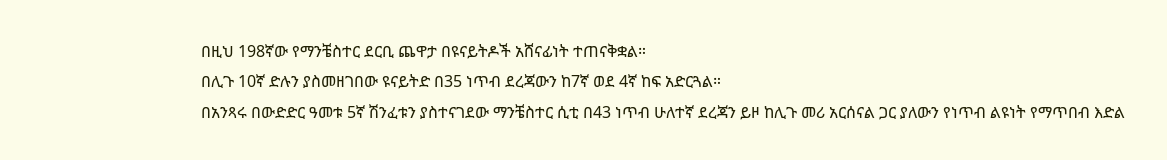በዚህ 198ኛው የማንቼስተር ደርቢ ጨዋታ በዩናይትዶች አሸናፊነት ተጠናቅቋል።
በሊጉ 10ኛ ድሉን ያስመዘገበው ዩናይትድ በ35 ነጥብ ደረጃውን ከ7ኛ ወደ 4ኛ ከፍ አድርጓል።
በአንጻሩ በውድድር ዓመቱ 5ኛ ሽንፈቱን ያስተናገደው ማንቼስተር ሲቲ በ43 ነጥብ ሁለተኛ ደረጃን ይዞ ከሊጉ መሪ አርሰናል ጋር ያለውን የነጥብ ልዩነት የማጥበብ እድል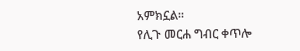አምክኗል።
የሊጉ መርሐ ግብር ቀጥሎ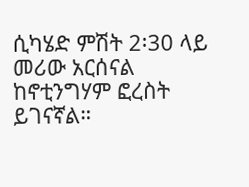ሲካሄድ ምሽት 2፡30 ላይ መሪው አርሰናል ከኖቲንግሃም ፎረስት ይገናኛል።